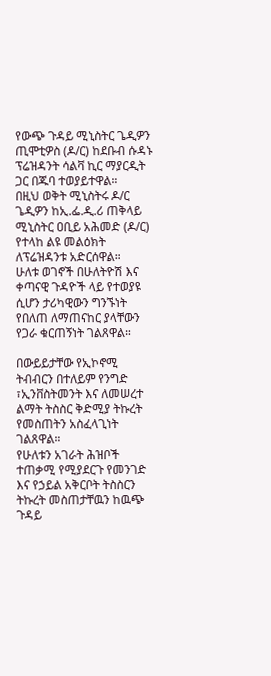የውጭ ጉዳይ ሚኒስትር ጌዲዎን ጢሞቲዎስ (ዶ/ር) ከደቡብ ሱዳኑ ፕሬዝዳንት ሳልቫ ኪር ማያርዲት ጋር በጁባ ተወያይተዋል።
በዚህ ወቅት ሚኒስትሩ ዶ/ር ጌዲዎን ከኢ.ፌ.ዲ.ሪ ጠቅላይ ሚኒስትር ዐቢይ አሕመድ (ዶ/ር) የተላከ ልዩ መልዕክት ለፕሬዝዳንቱ አድርሰዋል።
ሁለቱ ወገኖች በሁለትዮሽ እና ቀጣናዊ ጉዳዮች ላይ የተወያዩ ሲሆን ታሪካዊውን ግንኙነት የበለጠ ለማጠናከር ያላቸውን የጋራ ቁርጠኝነት ገልጸዋል።

በውይይታቸው የኢኮኖሚ ትብብርን በተለይም የንግድ ፣ኢንቨስትመንት እና ለመሠረተ ልማት ትስስር ቅድሚያ ትኩረት የመስጠትን አስፈላጊነት ገልጸዋል።
የሁለቱን አገራት ሕዝቦች ተጠቃሚ የሚያደርጉ የመንገድ እና የኃይል አቅርቦት ትስስርን ትኩረት መስጠታቸዉን ከዉጭ ጉዳይ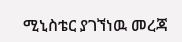ሚኒስቴር ያገኘነዉ መረጃ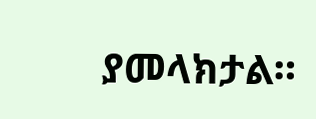ያመላክታል።